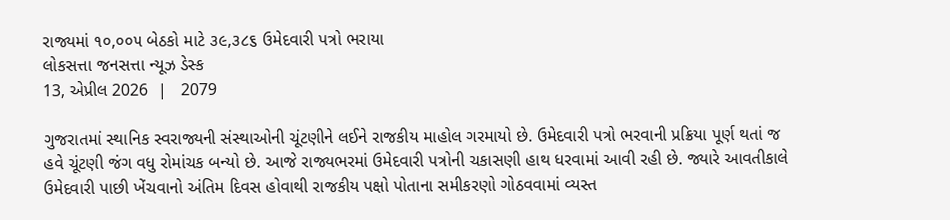રાજ્યમાં ૧૦,૦૦૫ બેઠકો માટે ૩૯,૩૮૬ ઉમેદવારી પત્રો ભરાયા
લોકસત્તા જનસત્તા ન્યૂઝ ડેસ્ક
13, એપ્રીલ 2026  |   2079

ગુજરાતમાં સ્થાનિક સ્વરાજ્યની સંસ્થાઓની ચૂંટણીને લઈને રાજકીય માહોલ ગરમાયો છે. ઉમેદવારી પત્રો ભરવાની પ્રક્રિયા પૂર્ણ થતાં જ હવે ચૂંટણી જંગ વધુ રોમાંચક બન્યો છે. આજે રાજ્યભરમાં ઉમેદવારી પત્રોની ચકાસણી હાથ ધરવામાં આવી રહી છે. જ્યારે આવતીકાલે ઉમેદવારી પાછી ખેંચવાનો અંતિમ દિવસ હોવાથી રાજકીય પક્ષો પોતાના સમીકરણો ગોઠવવામાં વ્યસ્ત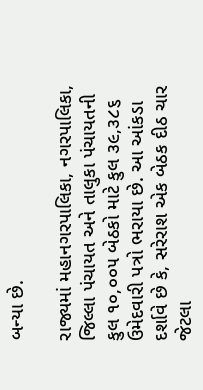બન્યા છે.

રાજ્યમાં મહાનગરપાલિકા, નગરપાલિકા, જિલ્લા પંચાયત અને તાલુકા પંચાયતની કુલ ૧૦,૦૦૫ બેઠકો માટે કુલ ૩૯,૩૮૬ ઉમેદવારી પત્રો ભરાયા છે. આ આંકડા દર્શાવે છે કે, સરેરાશ એક બેઠક દીઠ ચાર જેટલા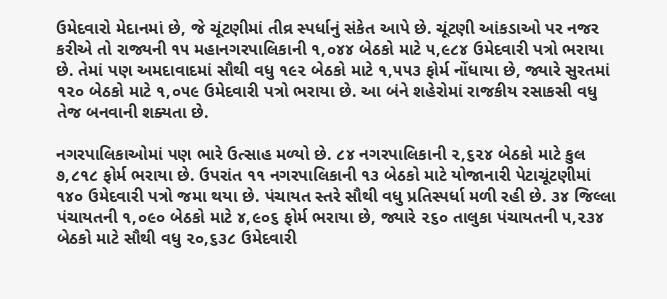ઉમેદવારો મેદાનમાં છે, જે ચૂંટણીમાં તીવ્ર સ્પર્ધાનું સંકેત આપે છે. ચૂંટણી આંકડાઓ પર નજર કરીએ તો રાજ્યની ૧૫ મહાનગરપાલિકાની ૧,૦૪૪ બેઠકો માટે ૫,૯૮૪ ઉમેદવારી પત્રો ભરાયા છે. તેમાં પણ અમદાવાદમાં સૌથી વધુ ૧૯૨ બેઠકો માટે ૧,૫૫૩ ફોર્મ નોંધાયા છે, જ્યારે સુરતમાં ૧૨૦ બેઠકો માટે ૧,૦૫૯ ઉમેદવારી પત્રો ભરાયા છે. આ બંને શહેરોમાં રાજકીય રસાકસી વધુ તેજ બનવાની શક્યતા છે.

નગરપાલિકાઓમાં પણ ભારે ઉત્સાહ મળ્યો છે. ૮૪ નગરપાલિકાની ૨,૬૨૪ બેઠકો માટે કુલ ૭,૮૧૮ ફોર્મ ભરાયા છે. ઉપરાંત ૧૧ નગરપાલિકાની ૧૩ બેઠકો માટે યોજાનારી પેટાચૂંટણીમાં ૧૪૦ ઉમેદવારી પત્રો જમા થયા છે. પંચાયત સ્તરે સૌથી વધુ પ્રતિસ્પર્ધા મળી રહી છે. ૩૪ જિલ્લા પંચાયતની ૧,૦૯૦ બેઠકો માટે ૪,૯૦૬ ફોર્મ ભરાયા છે, જ્યારે ૨૬૦ તાલુકા પંચાયતની ૫,૨૩૪ બેઠકો માટે સૌથી વધુ ૨૦,૬૩૮ ઉમેદવારી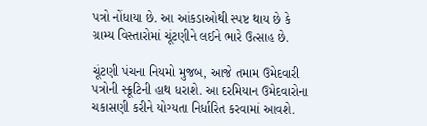પત્રો નોંધાયા છે. આ આંકડાઓથી સ્પષ્ટ થાય છે કે ગ્રામ્ય વિસ્તારોમાં ચૂંટણીને લઈને ભારે ઉત્સાહ છે.

ચૂંટણી પંચના નિયમો મુજબ, આજે તમામ ઉમેદવારી પત્રોની સ્ક્રૂટિની હાથ ધરાશે. આ દરમિયાન ઉમેદવારોના ચકાસણી કરીને યોગ્યતા નિર્ધારિત કરવામાં આવશે.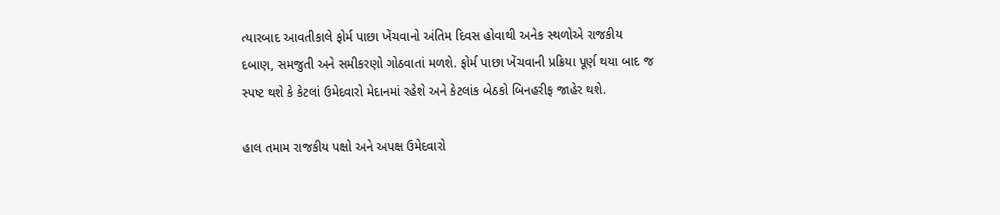ત્યારબાદ આવતીકાલે ફોર્મ પાછા ખેંચવાનો અંતિમ દિવસ હોવાથી અનેક સ્થળોએ રાજકીય દબાણ, સમજુતી અને સમીકરણો ગોઠવાતાં મળશે. ફોર્મ પાછા ખેંચવાની પ્રક્રિયા પૂર્ણ થયા બાદ જ સ્પષ્ટ થશે કે કેટલાં ઉમેદવારો મેદાનમાં રહેશે અને કેટલાંક બેઠકો બિનહરીફ જાહેર થશે.

હાલ તમામ રાજકીય પક્ષો અને અપક્ષ ઉમેદવારો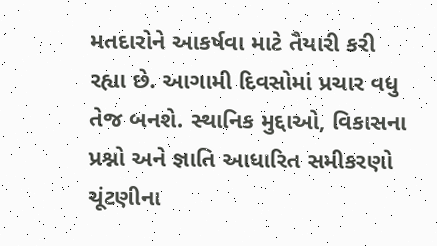મતદારોને આકર્ષવા માટે તૈયારી કરી રહ્યા છે. આગામી દિવસોમાં પ્રચાર વધુ તેજ બનશે. સ્થાનિક મુદ્દાઓ, વિકાસના પ્રશ્નો અને જ્ઞાતિ આધારિત સમીકરણો ચૂંટણીના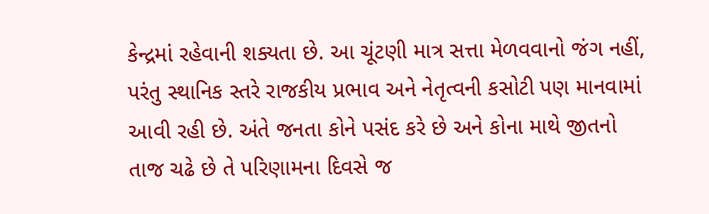કેન્દ્રમાં રહેવાની શક્યતા છે. આ ચૂંટણી માત્ર સત્તા મેળવવાનો જંગ નહીં, પરંતુ સ્થાનિક સ્તરે રાજકીય પ્રભાવ અને નેતૃત્વની કસોટી પણ માનવામાં આવી રહી છે. અંતે જનતા કોને પસંદ કરે છે અને કોના માથે જીતનો તાજ ચઢે છે તે પરિણામના દિવસે જ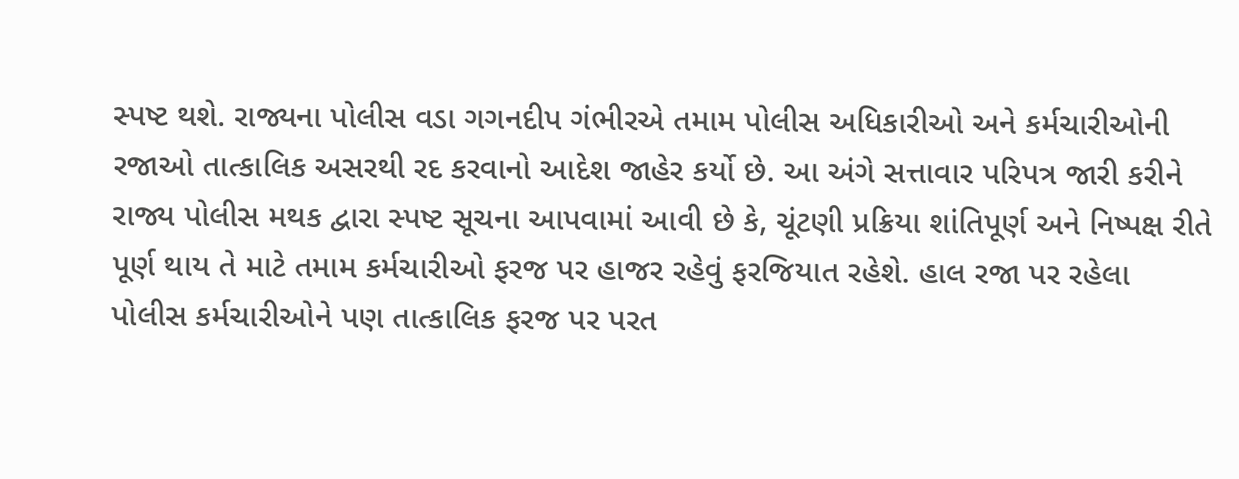સ્પષ્ટ થશે. રાજ્યના પોલીસ વડા ગગનદીપ ગંભીરએ તમામ પોલીસ અધિકારીઓ અને કર્મચારીઓની રજાઓ તાત્કાલિક અસરથી રદ કરવાનો આદેશ જાહેર કર્યો છે. આ અંગે સત્તાવાર પરિપત્ર જારી કરીને રાજ્ય પોલીસ મથક દ્વારા સ્પષ્ટ સૂચના આપવામાં આવી છે કે, ચૂંટણી પ્રક્રિયા શાંતિપૂર્ણ અને નિષ્પક્ષ રીતે પૂર્ણ થાય તે માટે તમામ કર્મચારીઓ ફરજ પર હાજર રહેવું ફરજિયાત રહેશે. હાલ રજા પર રહેલા પોલીસ કર્મચારીઓને પણ તાત્કાલિક ફરજ પર પરત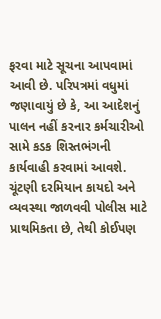ફરવા માટે સૂચના આપવામાં આવી છે. પરિપત્રમાં વધુમાં જણાવાયું છે કે, આ આદેશનું પાલન નહીં કરનાર કર્મચારીઓ સામે કડક શિસ્તભંગની કાર્યવાહી કરવામાં આવશે. ચૂંટણી દરમિયાન કાયદો અને વ્યવસ્થા જાળવવી પોલીસ માટે પ્રાથમિકતા છે, તેથી કોઈપણ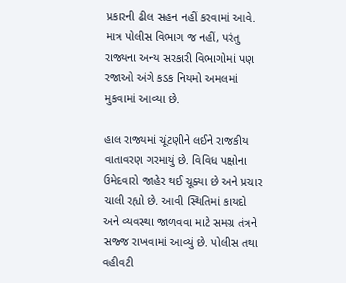પ્રકારની ઢીલ સહન નહીં કરવામાં આવે. માત્ર પોલીસ વિભાગ જ નહીં, પરંતુ રાજ્યના અન્ય સરકારી વિભાગોમાં પણ રજાઓ અંગે કડક નિયમો અમલમાં મુકવામાં આવ્યા છે.

હાલ રાજ્યમાં ચૂંટણીને લઈને રાજકીય વાતાવરણ ગરમાયું છે. વિવિધ પક્ષોના ઉમેદવારો જાહેર થઈ ચૂક્યા છે અને પ્રચાર ચાલી રહ્યો છે. આવી સ્થિતિમાં કાયદો અને વ્યવસ્થા જાળવવા માટે સમગ્ર તંત્રને સજ્જ રાખવામાં આવ્યું છે. પોલીસ તથા વહીવટી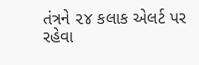તંત્રને ૨૪ કલાક એલર્ટ પર રહેવા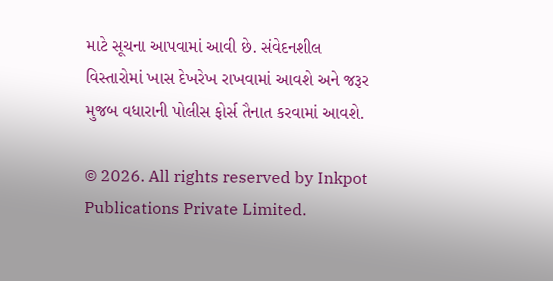માટે સૂચના આપવામાં આવી છે. સંવેદનશીલ વિસ્તારોમાં ખાસ દેખરેખ રાખવામાં આવશે અને જરૂર મુજબ વધારાની પોલીસ ફોર્સ તૈનાત કરવામાં આવશે.

© 2026. All rights reserved by Inkpot Publications Private Limited.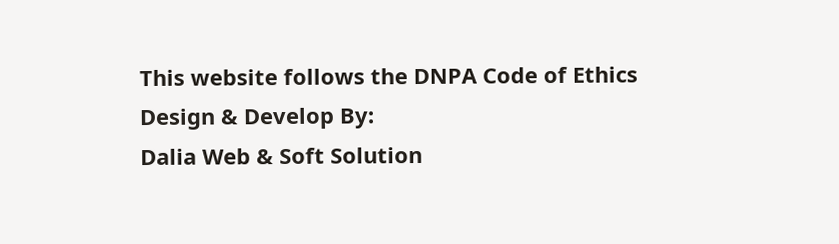This website follows the DNPA Code of Ethics
Design & Develop By:
Dalia Web & Soft Solution